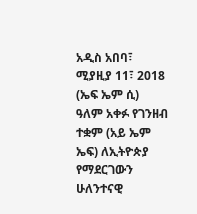አዲስ አበባ፣ ሚያዚያ 11፣ 2018 (ኤፍ ኤም ሲ) ዓለም አቀፉ የገንዘብ ተቋም (አይ ኤም ኤፍ) ለኢትዮጵያ የማደርገውን ሁለንተናዊ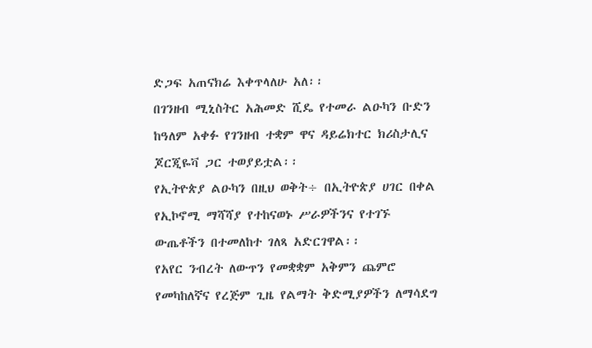ድጋፍ አጠናክሬ እቀጥላለሁ አለ፡፡
በገንዘብ ሚኒስትር አሕመድ ሺዴ የተመራ ልዑካን ቡድን ከዓለም አቀፉ የገንዘብ ተቋም ዋና ዳይሬክተር ክሪስታሊና ጆርጂዬቫ ጋር ተወያይቷል፡፡
የኢትዮጵያ ልዑካን በዚህ ወቅት÷ በኢትዮጵያ ሀገር በቀል የኢኮኖሚ ማሻሻያ የተከናወኑ ሥራዎችንና የተገኙ ውጤቶችን በተመለከተ ገለጻ አድርገዋል፡፡
የአየር ንብረት ለውጥን የመቋቋም አቅምን ጨምሮ የመካከለኛና የረጅም ጊዜ የልማት ቅድሚያዎችን ለማሳደግ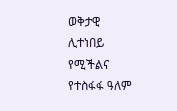ወቅታዊ ሊተነበይ የሚችልና የተስፋፋ ዓለም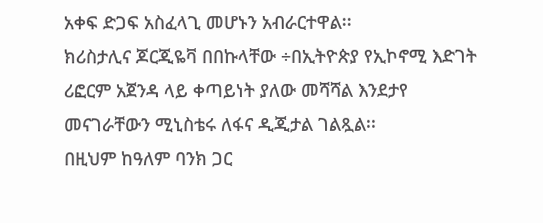አቀፍ ድጋፍ አስፈላጊ መሆኑን አብራርተዋል፡፡
ክሪስታሊና ጆርጂዬቫ በበኩላቸው ÷በኢትዮጵያ የኢኮኖሚ እድገት ሪፎርም አጀንዳ ላይ ቀጣይነት ያለው መሻሻል እንደታየ መናገራቸውን ሚኒስቴሩ ለፋና ዲጂታል ገልጿል፡፡
በዚህም ከዓለም ባንክ ጋር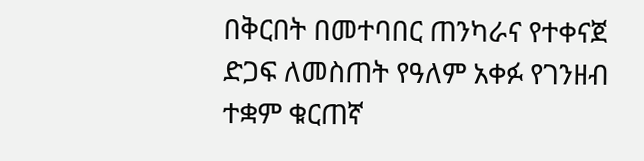በቅርበት በመተባበር ጠንካራና የተቀናጀ ድጋፍ ለመስጠት የዓለም አቀፉ የገንዘብ ተቋም ቁርጠኛ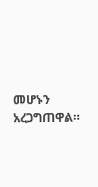መሆኑን አረጋግጠዋል።